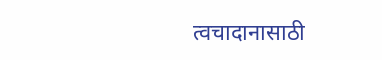त्वचादानासाठी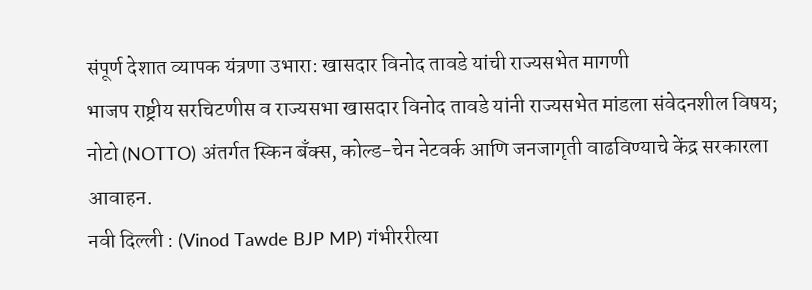संपूर्ण देशात व्यापक यंत्रणा उभारा: खासदार विनोद तावडे यांची राज्यसभेत मागणी
भाजप राष्ट्रीय सरचिटणीस व राज्यसभा खासदार विनोद तावडे यांनी राज्यसभेत मांडला संवेदनशील विषय; नोटो (NOTTO) अंतर्गत स्किन बँक्स, कोल्ड-चेन नेटवर्क आणि जनजागृती वाढविण्याचे केंद्र सरकारला आवाहन.
नवी दिल्ली : (Vinod Tawde BJP MP) गंभीररीत्या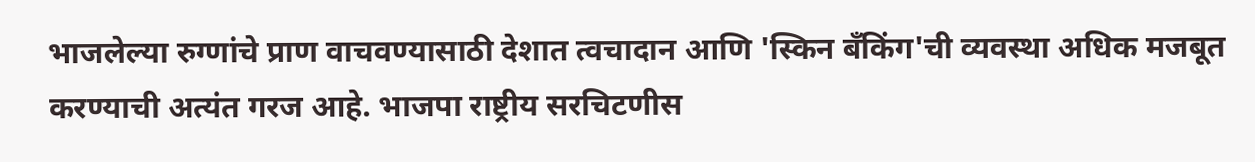भाजलेल्या रुग्णांचे प्राण वाचवण्यासाठी देशात त्वचादान आणि 'स्किन बँकिंग'ची व्यवस्था अधिक मजबूत करण्याची अत्यंत गरज आहे. भाजपा राष्ट्रीय सरचिटणीस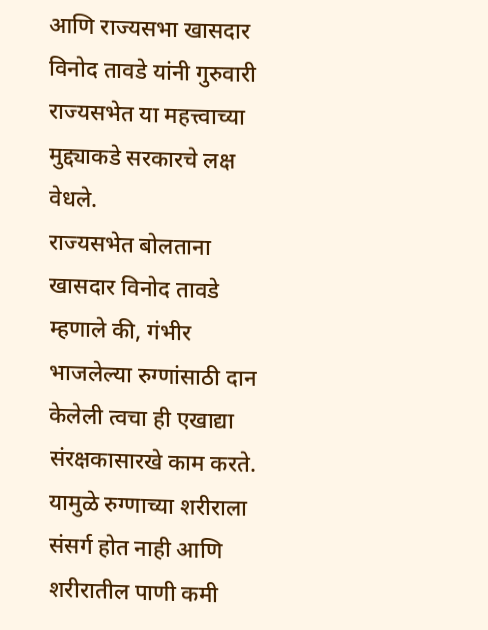आणि राज्यसभा खासदार विनोद तावडे यांनी गुरुवारी राज्यसभेत या महत्त्वाच्या मुद्द्याकडे सरकारचे लक्ष वेधले.
राज्यसभेत बोलताना खासदार विनोद तावडे म्हणाले की, गंभीर भाजलेल्या रुग्णांसाठी दान केलेली त्वचा ही एखाद्या संरक्षकासारखे काम करते. यामुळे रुग्णाच्या शरीराला संसर्ग होत नाही आणि शरीरातील पाणी कमी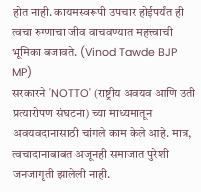होत नाही. कायमस्वरूपी उपचार होईपर्यंत ही त्वचा रुग्णाचा जीव वाचवण्यात महत्त्वाची भूमिका बजावते. (Vinod Tawde BJP MP)
सरकारने 'NOTTO' (राष्ट्रीय अवयव आणि उती प्रत्यारोपण संघटना) च्या माध्यमातून अवयवदानासाठी चांगले काम केले आहे. मात्र, त्वचादानाबाबत अजूनही समाजात पुरेशी जनजागृती झालेली नाही.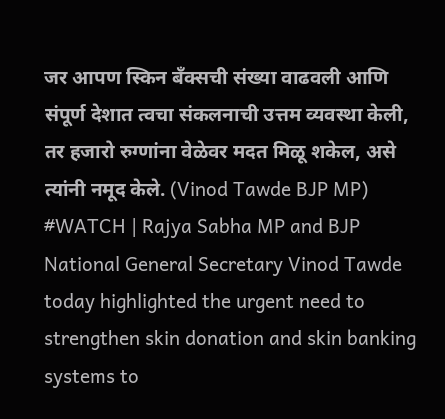जर आपण स्किन बँक्सची संख्या वाढवली आणि संपूर्ण देशात त्वचा संकलनाची उत्तम व्यवस्था केली, तर हजारो रुग्णांना वेळेवर मदत मिळू शकेल, असे त्यांनी नमूद केले. (Vinod Tawde BJP MP)
#WATCH | Rajya Sabha MP and BJP National General Secretary Vinod Tawde today highlighted the urgent need to strengthen skin donation and skin banking systems to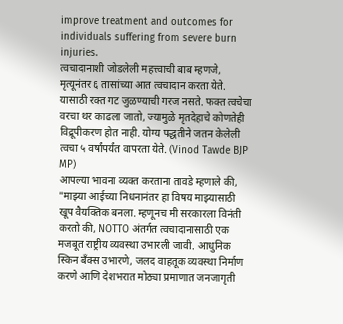improve treatment and outcomes for individuals suffering from severe burn injuries.
त्वचादानाशी जोडलेली महत्त्वाची बाब म्हणजे, मृत्यूनंतर ६ तासांच्या आत त्वचादान करता येते. यासाठी रक्त गट जुळण्याची गरज नसते. फक्त त्वचेचा वरचा थर काढला जातो, ज्यामुळे मृतदेहाचे कोणतेही विद्रूपीकरण होत नाही. योग्य पद्धतीने जतन केलेली त्वचा ५ वर्षांपर्यंत वापरता येते. (Vinod Tawde BJP MP)
आपल्या भावना व्यक्त करताना तावडे म्हणाले की, "माझ्या आईच्या निधनानंतर हा विषय माझ्यासाठी खूप वैयक्तिक बनला. म्हणूनच मी सरकारला विनंती करतो की, NOTTO अंतर्गत त्वचादानासाठी एक मजबूत राष्ट्रीय व्यवस्था उभारली जावी. आधुनिक स्किन बँक्स उभारणे, जलद वाहतूक व्यवस्था निर्माण करणे आणि देशभरात मोठ्या प्रमाणात जनजागृती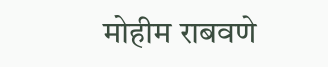मोहीम राबवणे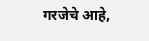गरजेचे आहे,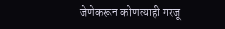जेणेकरून कोणत्याही गरजू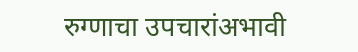रुग्णाचा उपचारांअभावी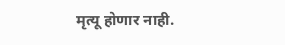मृत्यू होणार नाही.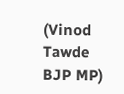(Vinod Tawde BJP MP)